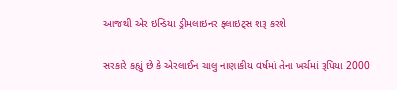આજથી એર ઇન્ડિયા ડ્રીમલાઇનર ફ્લાઇટ્સ શરૂ કરશે

સરકારે કહ્યું છે કે એરલાઈન ચાલુ નાણાકીય વર્ષમાં તેના ખર્ચમાં રૂપિયા 2000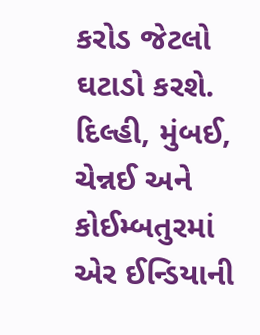કરોડ જેટલો ઘટાડો કરશે. દિલ્હી, મુંબઈ, ચેન્નઈ અને કોઈમ્બતુરમાં એર ઈન્ડિયાની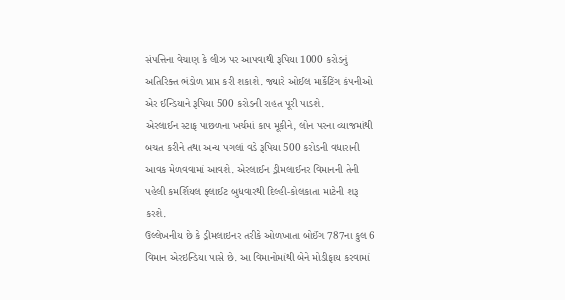સંપત્તિના વેચાણ કે લીઝ પર આપવાથી રૂપિયા 1000 કરોડનું અતિરિક્ત ભંડોળ પ્રાપ્ત કરી શકાશે. જ્યારે ઓઈલ માર્કેટિંગ કંપનીઓ એર ઈન્ડિયાને રૂપિયા 500 કરોડની રાહત પૂરી પાડશે.
એરલાઈન સ્ટાફ પાછળના ખર્ચમાં કાપ મૂકીને, લોન પરના વ્યાજમાંથી બચત કરીને તથા અન્ય પગલાં વડે રૂપિયા 500 કરોડની વધારાની આવક મેળવવામાં આવશે. એરલાઈન ડ્રીમલાઈનર વિમાનની તેની પહેલી કમર્શિયલ ફ્લાઈટ બુધવારથી દિલ્હી-કોલકાતા માટેની શરૂ કરશે.
ઉલ્લેખનીય છે કે ડ્રીમલાઇનર તરીકે ઓળખાતા બોઈંગ 787ના કુલ 6 વિમાન એરઇન્ડિયા પાસે છે. આ વિમાનોમાંથી બેને મોડીફાય કરવામાં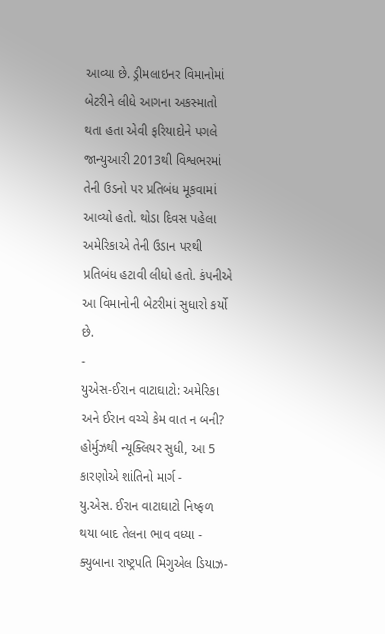આવ્યા છે. ડ્રીમલાઇનર વિમાનોમાં બેટરીને લીધે આગના અકસ્માતો થતા હતા એવી ફરિયાદોને પગલે જાન્યુઆરી 2013થી વિશ્વભરમાં તેની ઉડનો પર પ્રતિબંધ મૂકવામાં આવ્યો હતો. થોડા દિવસ પહેલા અમેરિકાએ તેની ઉડાન પરથી પ્રતિબંધ હટાવી લીધો હતો. કંપનીએ આ વિમાનોની બેટરીમાં સુધારો કર્યો છે.
-
યુએસ-ઈરાન વાટાઘાટો: અમેરિકા અને ઈરાન વચ્ચે કેમ વાત ન બની? હોર્મુઝથી ન્યૂક્લિયર સુધી, આ 5 કારણોએ શાંતિનો માર્ગ -
યુ.એસ. ઈરાન વાટાઘાટો નિષ્ફળ થયા બાદ તેલના ભાવ વધ્યા -
ક્યુબાના રાષ્ટ્રપતિ મિગુએલ ડિયાઝ-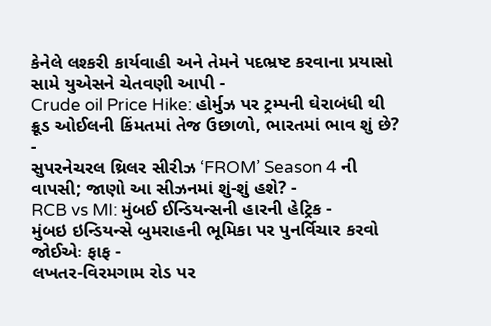કેનેલે લશ્કરી કાર્યવાહી અને તેમને પદભ્રષ્ટ કરવાના પ્રયાસો સામે યુએસને ચેતવણી આપી -
Crude oil Price Hike: હોર્મુઝ પર ટ્રમ્પની ઘેરાબંધી થી ક્રૂડ ઓઈલની કિંમતમાં તેજ ઉછાળો, ભારતમાં ભાવ શું છે? -
સુપરનેચરલ થ્રિલર સીરીઝ ‘FROM’ Season 4 ની વાપસી; જાણો આ સીઝનમાં શું-શું હશે? -
RCB vs MI: મુંબઈ ઈન્ડિયન્સની હારની હેટ્રિક -
મુંબઇ ઇન્ડિયન્સે બુમરાહની ભૂમિકા પર પુનર્વિચાર કરવો જોઈએઃ ફાફ -
લખતર-વિરમગામ રોડ પર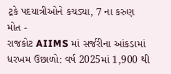ટ્રકે પદયાત્રીઓને કચડ્યા, 7 ના કરુણ મોત -
રાજકોટ AIIMS માં સર્જરીના આંકડામાં ધરખમ ઉછાળો: વર્ષ 2025માં 1,900 થી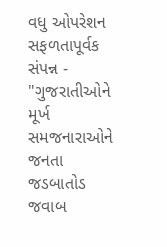વધુ ઓપરેશન સફળતાપૂર્વક સંપન્ન -
"ગુજરાતીઓને મૂર્ખ સમજનારાઓને જનતા જડબાતોડ જવાબ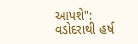આપશે": વડોદરાથી હર્ષ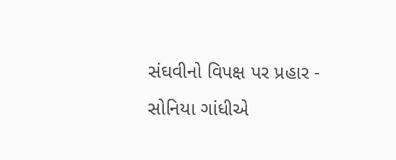સંઘવીનો વિપક્ષ પર પ્રહાર -
સોનિયા ગાંધીએ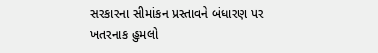સરકારના સીમાંકન પ્રસ્તાવને બંધારણ પર ખતરનાક હુમલો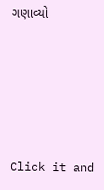ગણાવ્યો





Click it and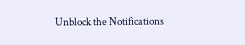Unblock the Notifications